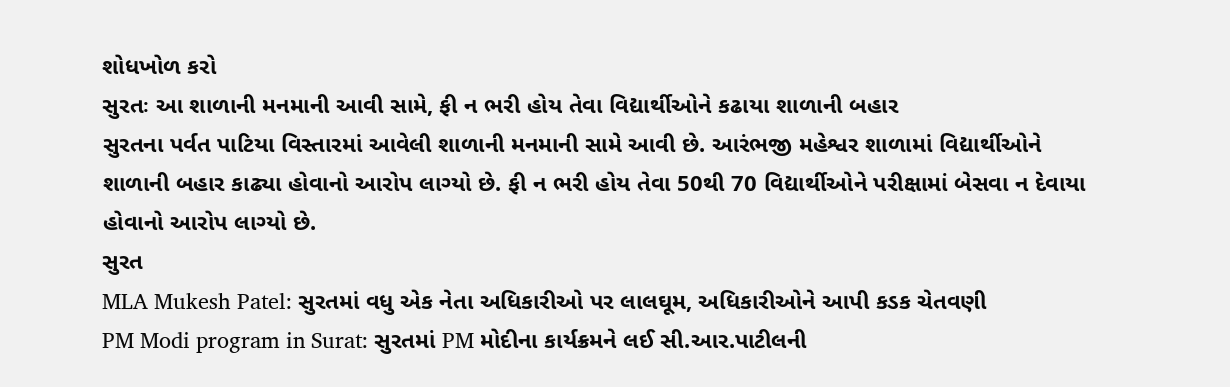શોધખોળ કરો
સુરતઃ આ શાળાની મનમાની આવી સામે, ફી ન ભરી હોય તેવા વિદ્યાર્થીઓને કઢાયા શાળાની બહાર
સુરતના પર્વત પાટિયા વિસ્તારમાં આવેલી શાળાની મનમાની સામે આવી છે. આરંભજી મહેશ્વર શાળામાં વિદ્યાર્થીઓને શાળાની બહાર કાઢ્યા હોવાનો આરોપ લાગ્યો છે. ફી ન ભરી હોય તેવા 50થી 70 વિદ્યાર્થીઓને પરીક્ષામાં બેસવા ન દેવાયા હોવાનો આરોપ લાગ્યો છે.
સુરત
MLA Mukesh Patel: સુરતમાં વધુ એક નેતા અધિકારીઓ પર લાલઘૂમ, અધિકારીઓને આપી કડક ચેતવણી
PM Modi program in Surat: સુરતમાં PM મોદીના કાર્યક્રમને લઈ સી.આર.પાટીલની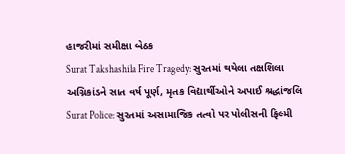હાજરીમાં સમીક્ષા બેઠક
Surat Takshashila Fire Tragedy: સુરતમાં થયેલા તક્ષશિલા અગ્નિકાંડને સાત વર્ષ પૂર્ણ, મૃતક વિદ્યાર્થીઓને અપાઈ શ્રદ્ધાંજલિ
Surat Police: સુરતમાં અસામાજિક તત્વો પર પોલીસની ફિલ્મી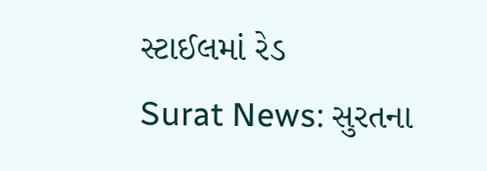સ્ટાઈલમાં રેડ
Surat News: સુરતના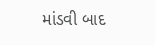માંડવી બાદ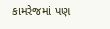કામરેજમાં પણ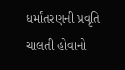ધર્માંતરણની પ્રવૃતિ ચાલતી હોવાનો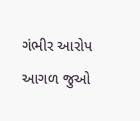ગંભીર આરોપ
આગળ જુઓ